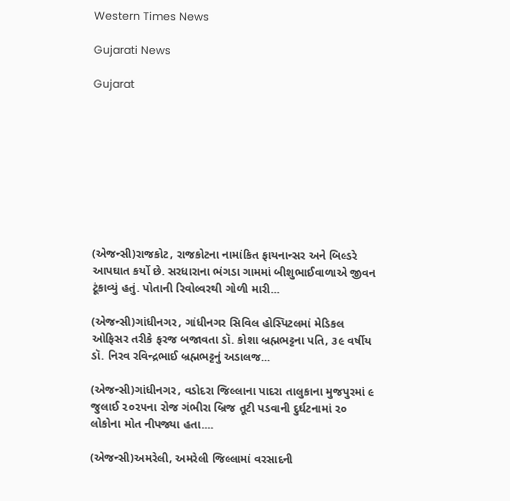Western Times News

Gujarati News

Gujarat









(એજન્સી)રાજકોટ, રાજકોટના નામાંકિત ફાયનાન્સર અને બિલ્ડરે આપઘાત કર્યો છે. સરધારાના ભંગડા ગામમાં બીશુભાઈવાળાએ જીવન ટૂંકાવ્યું હતું. પોતાની રિવોલ્વરથી ગોળી મારી...

(એજન્સી)ગાંધીનગર, ગાંધીનગર સિવિલ હોસ્પિટલમાં મેડિકલ ઓફિસર તરીકે ફરજ બજાવતા ડૉ. કોશા બ્રહ્મભટ્ટના પતિ, ૩૯ વર્ષીય ડૉ. નિરવ રવિન્દ્રભાઈ બ્રહ્મભટ્ટનું અડાલજ...

(એજન્સી)ગાંધીનગર, વડોદરા જિલ્લાના પાદરા તાલુકાના મુજપુરમાં ૯ જુલાઈ ૨૦૨૫ના રોજ ગંભીરા બ્રિજ તૂટી પડવાની દુર્ઘટનામાં ૨૦ લોકોના મોત નીપજ્યા હતા....

(એજન્સી)અમરેલી, અમરેલી જિલ્લામાં વરસાદની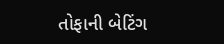તોફાની બેટિંગ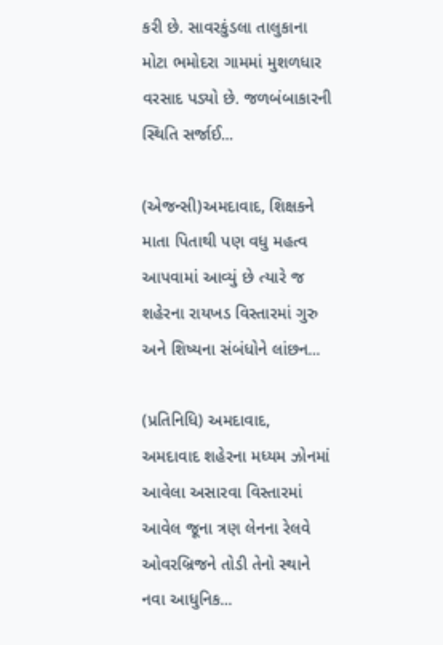કરી છે. સાવરકુંડલા તાલુકાના મોટા ભમોદરા ગામમાં મુશળધાર વરસાદ પડ્યો છે. જળબંબાકારની સ્થિતિ સર્જાઈ...

(એજન્સી)અમદાવાદ, શિક્ષકને માતા પિતાથી પણ વધુ મહત્વ આપવામાં આવ્યું છે ત્યારે જ શહેરના રાયખડ વિસ્તારમાં ગુરુ અને શિષ્યના સંબંધોને લાંછન...

(પ્રતિનિધિ) અમદાવાદ,  અમદાવાદ શહેરના મધ્યમ ઝોનમાં આવેલા અસારવા વિસ્તારમાં આવેલ જૂના ત્રણ લેનના રેલવે ઓવરબ્રિજને તોડી તેનો સ્થાને નવા આધુનિક...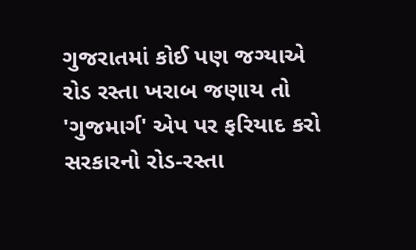ગુજરાતમાં કોઈ પણ જગ્યાએ રોડ રસ્તા ખરાબ જણાય તો 'ગુજમાર્ગ' એપ પર ફરિયાદ કરો સરકારનો રોડ-રસ્તા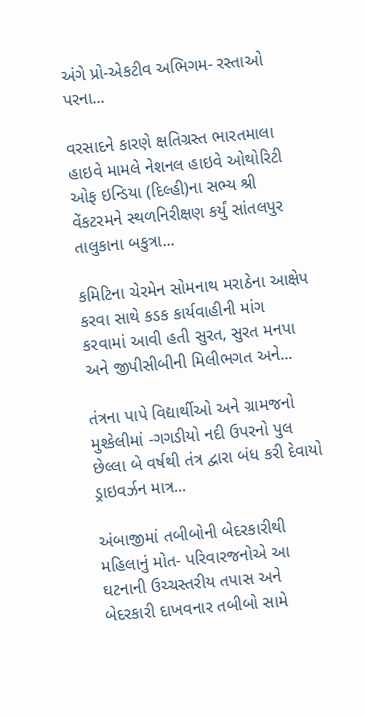અંગે પ્રો-એકટીવ અભિગમ- રસ્તાઓ પરના...

વરસાદને કારણે ક્ષતિગ્રસ્ત ભારતમાલા હાઇવે મામલે નેશનલ હાઇવે ઓથોરિટી ઓફ ઇન્ડિયા (દિલ્હી)ના સભ્ય શ્રી વેંકટરમને સ્થળનિરીક્ષણ કર્યું સાંતલપુર તાલુકાના બકુત્રા...

કમિટિના ચેરમેન સોમનાથ મરાઠેના આક્ષેપ કરવા સાથે કડક કાર્યવાહીની માંગ કરવામાં આવી હતી સુરત, સુરત મનપા અને જીપીસીબીની મિલીભગત અને...

તંત્રના પાપે વિદ્યાર્થીઓ અને ગ્રામજનો મુશ્કેલીમાં -ગગડીયો નદી ઉપરનો પુલ છેલ્લા બે વર્ષથી તંત્ર દ્વારા બંધ કરી દેવાયો ડ્રાઇવર્ઝન માત્ર...

અંબાજીમાં તબીબોની બેદરકારીથી મહિલાનું મોત- પરિવારજનોએ આ ઘટનાની ઉચ્ચસ્તરીય તપાસ અને બેદરકારી દાખવનાર તબીબો સામે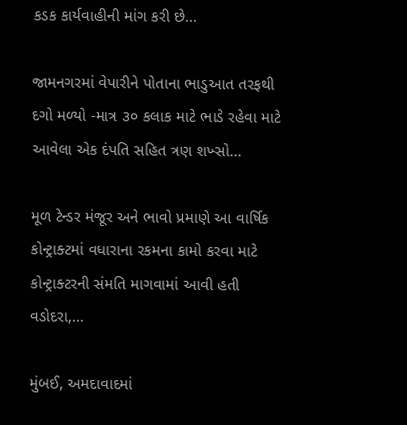કડક કાર્યવાહીની માંગ કરી છે...

જામનગરમાં વેપારીને પોતાના ભાડુઆત તરફથી દગો મળ્યો -માત્ર ૩૦ કલાક માટે ભાડે રહેવા માટે આવેલા એક દંપતિ સહિત ત્રણ શખ્સો...

મૂળ ટેન્ડર મંજૂર અને ભાવો પ્રમાણે આ વાર્ષિક કોન્ટ્રાક્ટમાં વધારાના રકમના કામો કરવા માટે કોન્ટ્રાક્ટરની સંમતિ માગવામાં આવી હતી વડોદરા,...

મુંબઈ, અમદાવાદમાં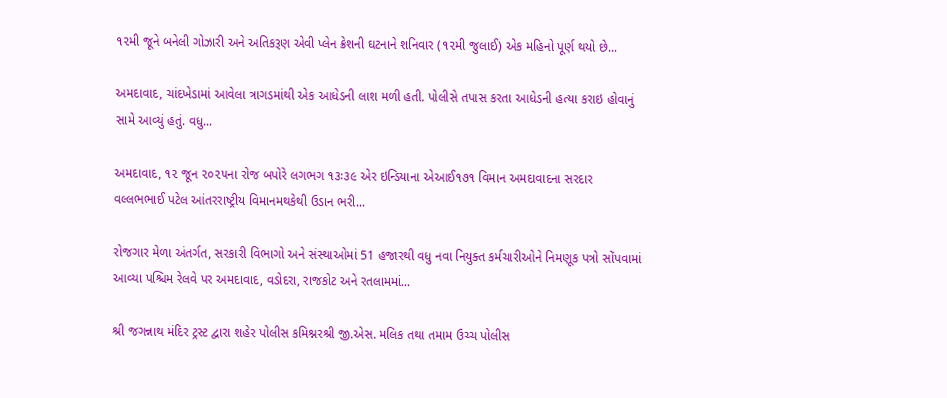૧૨મી જૂને બનેલી ગોઝારી અને અતિકરૂણ એવી પ્લેન ક્રેશની ઘટનાને શનિવાર (૧૨મી જુલાઈ) એક મહિનો પૂર્ણ થયો છે...

અમદાવાદ, ચાંદખેડામાં આવેલા ત્રાગડમાંથી એક આધેડની લાશ મળી હતી. પોલીસે તપાસ કરતા આધેડની હત્યા કરાઇ હોવાનું સામે આવ્યું હતું. વધુ...

અમદાવાદ, ૧૨ જૂન ૨૦૨૫ના રોજ બપોરે લગભગ ૧૩ઃ૩૯ એર ઇન્ડિયાના એઆઈ૧૭૧ વિમાન અમદાવાદના સરદાર વલ્લભભાઈ પટેલ આંતરરાષ્ટ્રીય વિમાનમથકેથી ઉડાન ભરી...

રોજગાર મેળા અંતર્ગત, સરકારી વિભાગો અને સંસ્થાઓમાં 51 હજારથી વધુ નવા નિયુક્ત કર્મચારીઓને નિમણૂક પત્રો સોંપવામાં આવ્યા પશ્ચિમ રેલવે પર અમદાવાદ, વડોદરા, રાજકોટ અને રતલામમાં...

શ્રી જગન્નાથ મંદિર ટ્રસ્ટ દ્વારા શહેર પોલીસ કમિશ્નરશ્રી જી.એસ. મલિક તથા તમામ ઉચ્ચ પોલીસ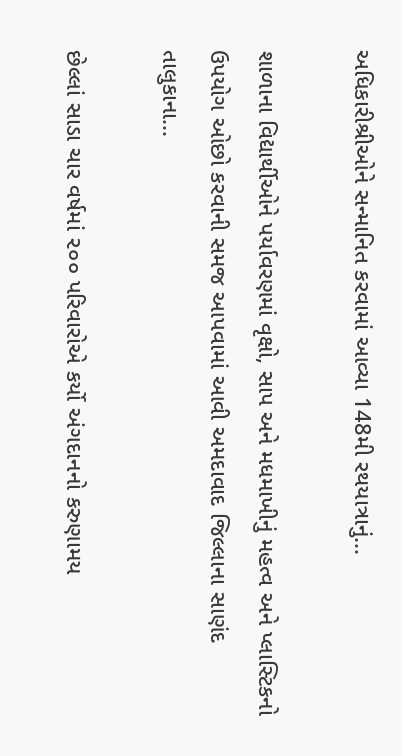અધિકારીશ્રીઓને સન્માનિત કરવામાં આવ્યા 148મી રથયાત્રાનું...

શાળાના વિદ્યાર્થીઓને પર્યાવરણમાં વૃક્ષો, સાપ અને મધમાખીનું મહત્વ અને પ્લાસ્ટિકનો ઉપયોગ ઓછો કરવાની સમજ આપવામાં આવી અમદાવાદ જિલ્લાના સાણંદ તાલુકાના...

છેલ્લાં સાડા ચાર વર્ષમાં ૨૦૦ પરિવારોએ કર્યો અંગદાનનો કરુણામય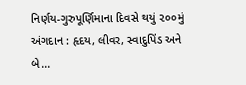નિર્ણય-ગુરુપૂર્ણિમાના દિવસે થયું ૨૦૦મું અંગદાન : હૃદય, લીવર, સ્વાદુપિંડ અને બે...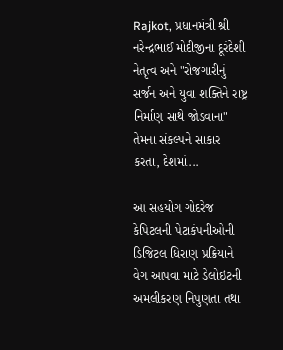Rajkot, પ્રધાનમંત્રી શ્રી નરેન્દ્રભાઈ મોદીજીના દૂરંદેશી નેતૃત્વ અને "રોજગારીનું સર્જન અને યુવા શક્તિને રાષ્ટ્ર નિર્માણ સાથે જોડવાના" તેમના સંકલ્પને સાકાર કરતા, દેશમાં...

આ સહયોગ ગોદરેજ કેપિટલની પેટાકંપનીઓની ડિજિટલ ધિરાણ પ્રક્રિયાને વેગ આપવા માટે ડેલોઇટની અમલીકરણ નિપુણતા તથા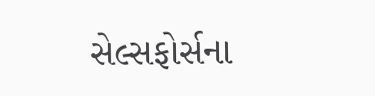સેલ્સફોર્સના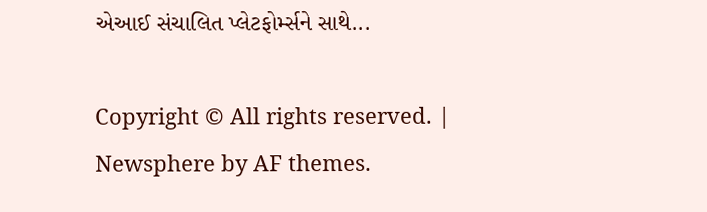એઆઈ સંચાલિત પ્લેટફોર્મ્સને સાથે...

Copyright © All rights reserved. | Newsphere by AF themes.